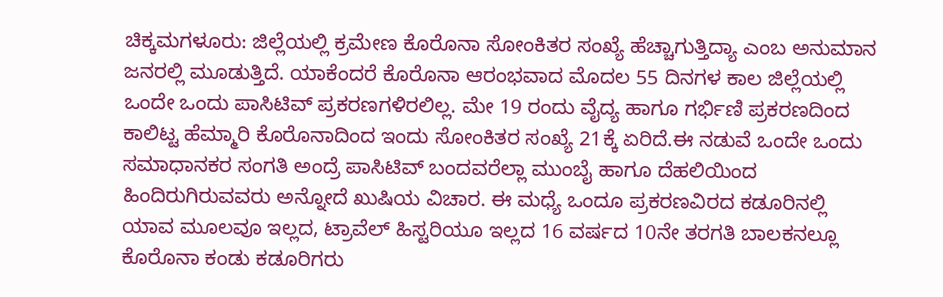ಚಿಕ್ಕಮಗಳೂರು: ಜಿಲ್ಲೆಯಲ್ಲಿ ಕ್ರಮೇಣ ಕೊರೊನಾ ಸೋಂಕಿತರ ಸಂಖ್ಯೆ ಹೆಚ್ಚಾಗುತ್ತಿದ್ಯಾ ಎಂಬ ಅನುಮಾನ ಜನರಲ್ಲಿ ಮೂಡುತ್ತಿದೆ. ಯಾಕೆಂದರೆ ಕೊರೊನಾ ಆರಂಭವಾದ ಮೊದಲ 55 ದಿನಗಳ ಕಾಲ ಜಿಲ್ಲೆಯಲ್ಲಿ ಒಂದೇ ಒಂದು ಪಾಸಿಟಿವ್ ಪ್ರಕರಣಗಳಿರಲಿಲ್ಲ. ಮೇ 19 ರಂದು ವೈದ್ಯ ಹಾಗೂ ಗರ್ಭಿಣಿ ಪ್ರಕರಣದಿಂದ ಕಾಲಿಟ್ಟ ಹೆಮ್ಮಾರಿ ಕೊರೊನಾದಿಂದ ಇಂದು ಸೋಂಕಿತರ ಸಂಖ್ಯೆ 21ಕ್ಕೆ ಏರಿದೆ.ಈ ನಡುವೆ ಒಂದೇ ಒಂದು ಸಮಾಧಾನಕರ ಸಂಗತಿ ಅಂದ್ರೆ ಪಾಸಿಟಿವ್ ಬಂದವರೆಲ್ಲಾ ಮುಂಬೈ ಹಾಗೂ ದೆಹಲಿಯಿಂದ ಹಿಂದಿರುಗಿರುವವರು ಅನ್ನೋದೆ ಖುಷಿಯ ವಿಚಾರ. ಈ ಮಧ್ಯೆ ಒಂದೂ ಪ್ರಕರಣವಿರದ ಕಡೂರಿನಲ್ಲಿ ಯಾವ ಮೂಲವೂ ಇಲ್ಲದ, ಟ್ರಾವೆಲ್ ಹಿಸ್ಟರಿಯೂ ಇಲ್ಲದ 16 ವರ್ಷದ 10ನೇ ತರಗತಿ ಬಾಲಕನಲ್ಲೂ ಕೊರೊನಾ ಕಂಡು ಕಡೂರಿಗರು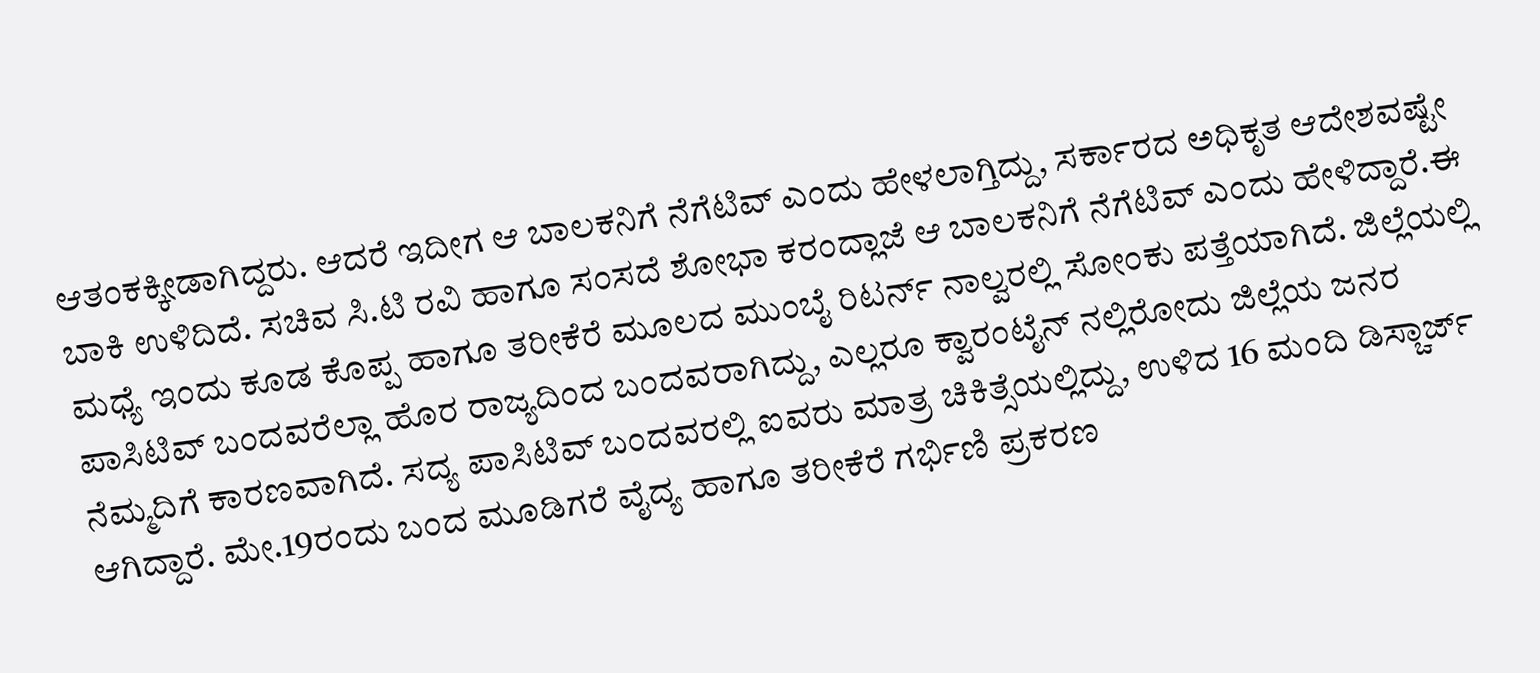ಆತಂಕಕ್ಕೀಡಾಗಿದ್ದರು. ಆದರೆ ಇದೀಗ ಆ ಬಾಲಕನಿಗೆ ನೆಗೆಟಿವ್ ಎಂದು ಹೇಳಲಾಗ್ತಿದ್ದು, ಸರ್ಕಾರದ ಅಧಿಕೃತ ಆದೇಶವಷ್ಟೇ ಬಾಕಿ ಉಳಿದಿದೆ. ಸಚಿವ ಸಿ.ಟಿ ರವಿ ಹಾಗೂ ಸಂಸದೆ ಶೋಭಾ ಕರಂದ್ಲಾಜೆ ಆ ಬಾಲಕನಿಗೆ ನೆಗೆಟಿವ್ ಎಂದು ಹೇಳಿದ್ದಾರೆ.ಈ ಮಧ್ಯೆ ಇಂದು ಕೂಡ ಕೊಪ್ಪ ಹಾಗೂ ತರೀಕೆರೆ ಮೂಲದ ಮುಂಬೈ ರಿಟರ್ನ್ ನಾಲ್ವರಲ್ಲಿ ಸೋಂಕು ಪತ್ತೆಯಾಗಿದೆ. ಜಿಲ್ಲೆಯಲ್ಲಿ ಪಾಸಿಟಿವ್ ಬಂದವರೆಲ್ಲಾ ಹೊರ ರಾಜ್ಯದಿಂದ ಬಂದವರಾಗಿದ್ದು, ಎಲ್ಲರೂ ಕ್ವಾರಂಟೈನ್ ನಲ್ಲಿರೋದು ಜಿಲ್ಲೆಯ ಜನರ ನೆಮ್ಮದಿಗೆ ಕಾರಣವಾಗಿದೆ. ಸದ್ಯ ಪಾಸಿಟಿವ್ ಬಂದವರಲ್ಲಿ ಐವರು ಮಾತ್ರ ಚಿಕಿತ್ಸೆಯಲ್ಲಿದ್ದು, ಉಳಿದ 16 ಮಂದಿ ಡಿಸ್ಚಾರ್ಜ್ ಆಗಿದ್ದಾರೆ. ಮೇ.19ರಂದು ಬಂದ ಮೂಡಿಗರೆ ವೈದ್ಯ ಹಾಗೂ ತರೀಕೆರೆ ಗರ್ಭಿಣಿ ಪ್ರಕರಣ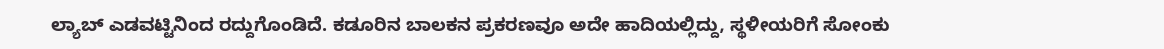ಲ್ಯಾಬ್ ಎಡವಟ್ಟಿನಿಂದ ರದ್ದುಗೊಂಡಿದೆ. ಕಡೂರಿನ ಬಾಲಕನ ಪ್ರಕರಣವೂ ಅದೇ ಹಾದಿಯಲ್ಲಿದ್ದು, ಸ್ಥಳೀಯರಿಗೆ ಸೋಂಕು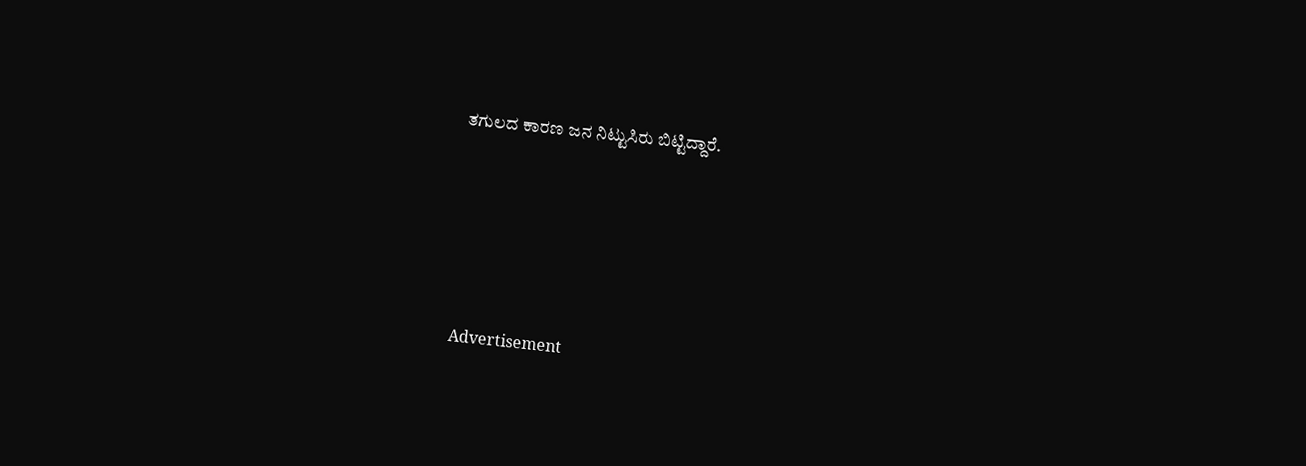ತಗುಲದ ಕಾರಣ ಜನ ನಿಟ್ಟುಸಿರು ಬಿಟ್ಟಿದ್ದಾರೆ.






 Advertisement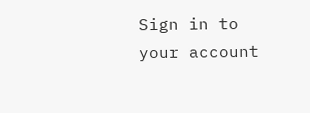Sign in to your account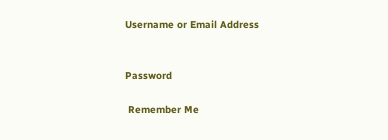Username or Email Address


Password

 Remember Me